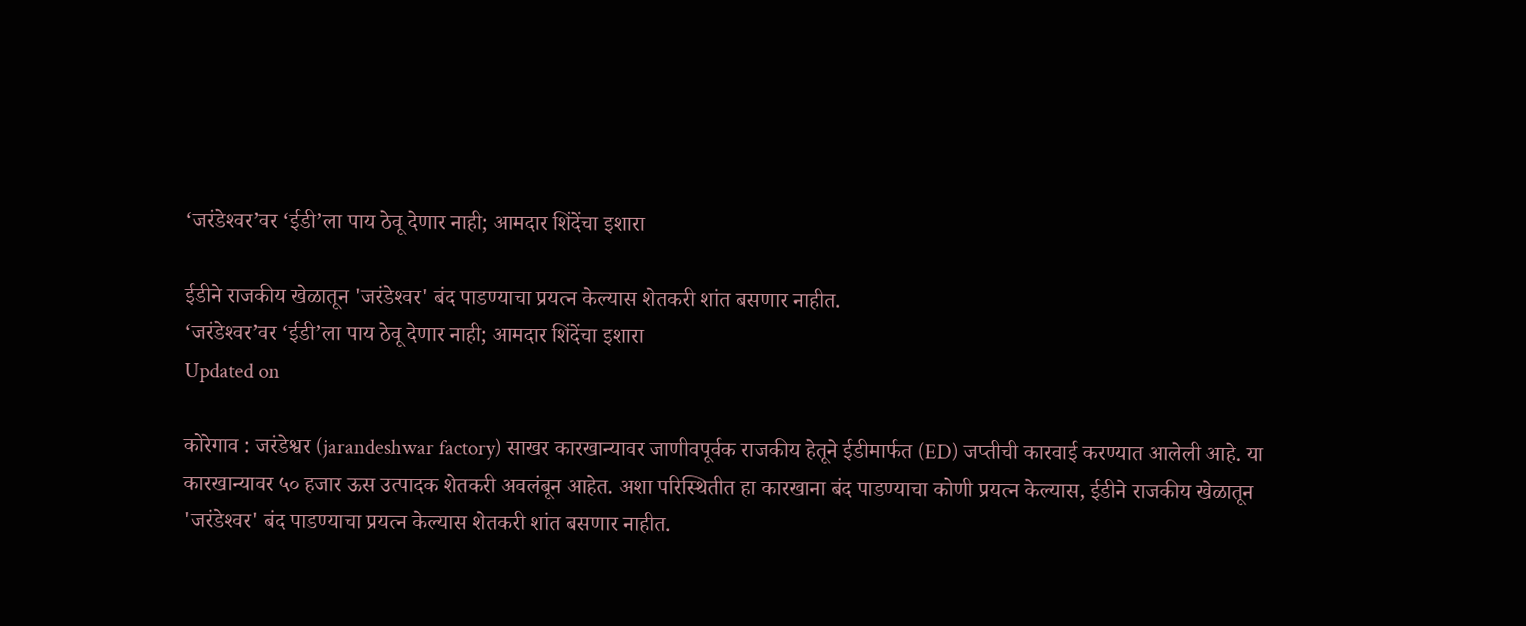‘जरंडेश्‍वर’वर ‘ईडी’ला पाय ठेवू देणार नाही; आमदार शिंदेंचा इशारा

ईडीने राजकीय खेळातून 'जरंडेश्‍वर' बंद पाडण्याचा प्रयत्न केल्यास शेतकरी शांत बसणार नाहीत.
‘जरंडेश्‍वर’वर ‘ईडी’ला पाय ठेवू देणार नाही; आमदार शिंदेंचा इशारा
Updated on

कोरेगाव : जरंडेश्वर (jarandeshwar factory) साखर कारखान्यावर जाणीवपूर्वक राजकीय हेतूने ईडीमार्फत (ED) जप्तीची कारवाई करण्यात आलेली आहे. या कारखान्यावर ५० हजार ऊस उत्पादक शेतकरी अवलंबून आहेत. अशा परिस्थितीत हा कारखाना बंद पाडण्याचा कोणी प्रयत्न केल्यास, ईडीने राजकीय खेळातून 'जरंडेश्‍वर' बंद पाडण्याचा प्रयत्न केल्यास शेतकरी शांत बसणार नाहीत.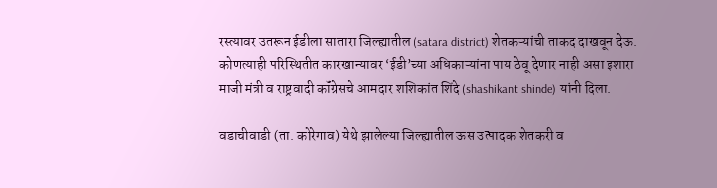रस्त्यावर उतरून ईडीला सातारा जिल्ह्यातील (satara district) शेतकऱ्यांची ताकद दाखवून देऊ. कोणत्याही परिस्थितीत कारखान्यावर ‘ईडी’च्या अधिकाऱ्यांना पाय ठेवू देणार नाही असा इशारा माजी मंत्री व राष्ट्रवादी कॉंग्रेसचे आमदार शशिकांत शिंदे (shashikant shinde) यांनी दिला.

वडाचीवाडी (ता. कोरेगाव) येथे झालेल्या जिल्ह्यातील ऊस उत्पादक शेतकरी व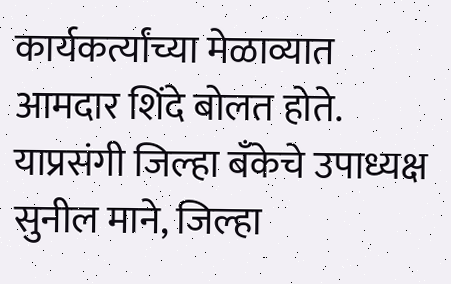कार्यकर्त्यांच्या मेळाव्यात आमदार शिंदे बोलत होते. याप्रसंगी जिल्हा बँकेचे उपाध्यक्ष सुनील माने, जिल्हा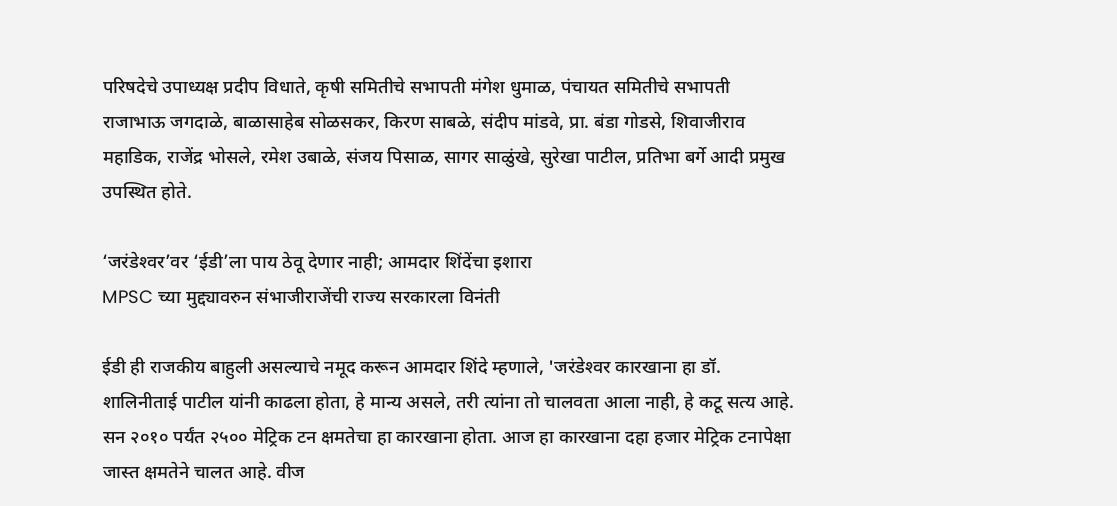परिषदेचे उपाध्यक्ष प्रदीप विधाते, कृषी समितीचे सभापती मंगेश धुमाळ, पंचायत समितीचे सभापती राजाभाऊ जगदाळे, बाळासाहेब सोळसकर, किरण साबळे, संदीप मांडवे, प्रा. बंडा गोडसे, शिवाजीराव महाडिक, राजेंद्र भोसले, रमेश उबाळे, संजय पिसाळ, सागर साळुंखे, सुरेखा पाटील, प्रतिभा बर्गे आदी प्रमुख उपस्थित होते.

‘जरंडेश्‍वर’वर ‘ईडी’ला पाय ठेवू देणार नाही; आमदार शिंदेंचा इशारा
MPSC च्या मुद्द्यावरुन संभाजीराजेंची राज्य सरकारला विनंती

ईडी ही राजकीय बाहुली असल्याचे नमूद करून आमदार शिंदे म्हणाले, 'जरंडेश्‍वर कारखाना हा डॉ. शालिनीताई पाटील यांनी काढला होता, हे मान्य असले, तरी त्यांना तो चालवता आला नाही, हे कटू सत्य आहे. सन २०१० पर्यंत २५०० मेट्रिक टन क्षमतेचा हा कारखाना होता. आज हा कारखाना दहा हजार मेट्रिक टनापेक्षा जास्त क्षमतेने चालत आहे. वीज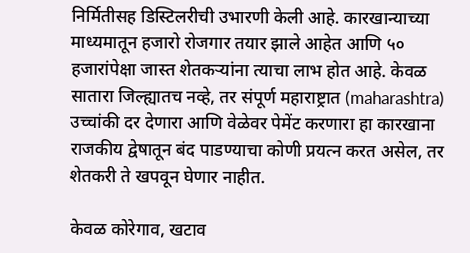निर्मितीसह डिस्टिलरीची उभारणी केली आहे. कारखान्याच्या माध्यमातून हजारो रोजगार तयार झाले आहेत आणि ५० हजारांपेक्षा जास्त शेतकऱ्यांना त्याचा लाभ होत आहे. केवळ सातारा जिल्ह्यातच नव्हे, तर संपूर्ण महाराष्ट्रात (maharashtra) उच्चांकी दर देणारा आणि वेळेवर पेमेंट करणारा हा कारखाना राजकीय द्वेषातून बंद पाडण्याचा कोणी प्रयत्न करत असेल, तर शेतकरी ते खपवून घेणार नाहीत.

केवळ कोरेगाव, खटाव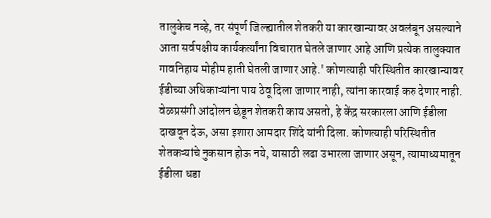तालुकेच नव्हे, तर संपूर्ण जिल्ह्यातील शेतकरी या कारखान्यावर अवलंबून असल्याने आता सर्वपक्षीय कार्यकर्त्यांना विचारात घेतले जाणार आहे आणि प्रत्येक तालुक्यात गावनिहाय मोहीम हाती घेतली जाणार आहे.' कोणत्याही परिस्थितीत कारखान्यावर ईडीच्या अधिकाऱ्यांना पाय ठेवू दिला जाणार नाही, त्यांना कारवाई करु देणार नाही. वेळप्रसंगी आंदोलन छेडून शेतकरी काय असतो, हे केंद्र सरकारला आणि ईडीला दाखवून देऊ, असा इशारा आमदार शिंदे यांनी दिला. कोणत्याही परिस्थितीत शेतकऱ्यांचे नुकसान होऊ नये, यासाठी लढा उभारला जाणार असून, त्यामाध्यमातून ईडीला धडा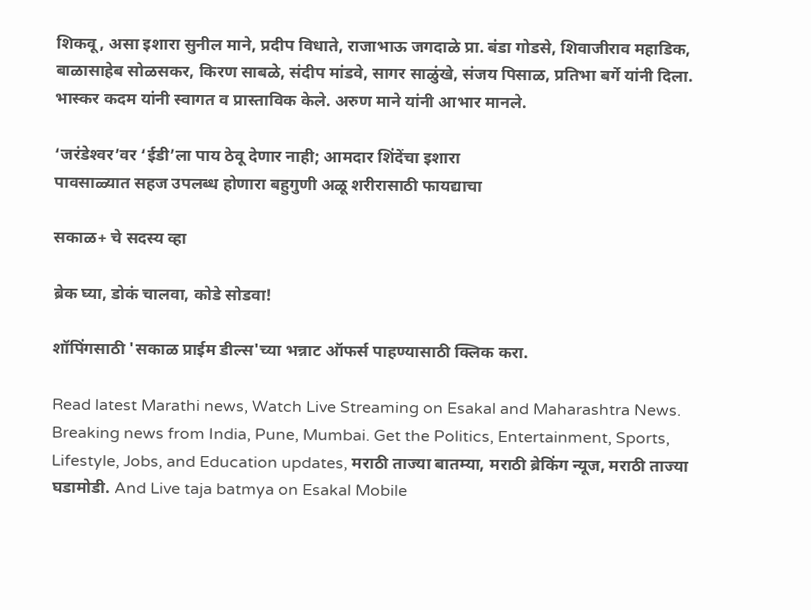शिकवू, असा इशारा सुनील माने, प्रदीप विधाते, राजाभाऊ जगदाळे प्रा. बंडा गोडसे, शिवाजीराव महाडिक, बाळासाहेब सोळसकर, किरण साबळे, संदीप मांडवे, सागर साळुंखे, संजय पिसाळ, प्रतिभा बर्गे यांनी दिला. भास्कर कदम यांनी स्वागत व प्रास्ताविक केले. अरुण माने यांनी आभार मानले.

‘जरंडेश्‍वर’वर ‘ईडी’ला पाय ठेवू देणार नाही; आमदार शिंदेंचा इशारा
पावसाळ्यात सहज उपलब्ध होणारा बहुगुणी अळू शरीरासाठी फायद्याचा

सकाळ+ चे सदस्य व्हा

ब्रेक घ्या, डोकं चालवा, कोडे सोडवा!

शॉपिंगसाठी 'सकाळ प्राईम डील्स'च्या भन्नाट ऑफर्स पाहण्यासाठी क्लिक करा.

Read latest Marathi news, Watch Live Streaming on Esakal and Maharashtra News. Breaking news from India, Pune, Mumbai. Get the Politics, Entertainment, Sports, Lifestyle, Jobs, and Education updates, मराठी ताज्या बातम्या, मराठी ब्रेकिंग न्यूज, मराठी ताज्या घडामोडी. And Live taja batmya on Esakal Mobile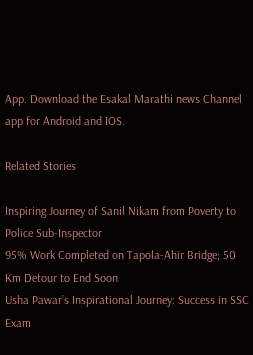App. Download the Esakal Marathi news Channel app for Android and IOS.

Related Stories

Inspiring Journey of Sanil Nikam from Poverty to Police Sub-Inspector
95% Work Completed on Tapola-Ahir Bridge; 50 Km Detour to End Soon
Usha Pawar’s Inspirational Journey: Success in SSC Exam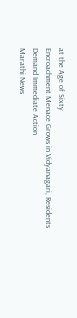at the Age of Sixty
Encroachment Menace Grows in Vidyanagari, Residents Demand Immediate Action
Marathi News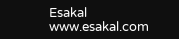Esakal
www.esakal.com